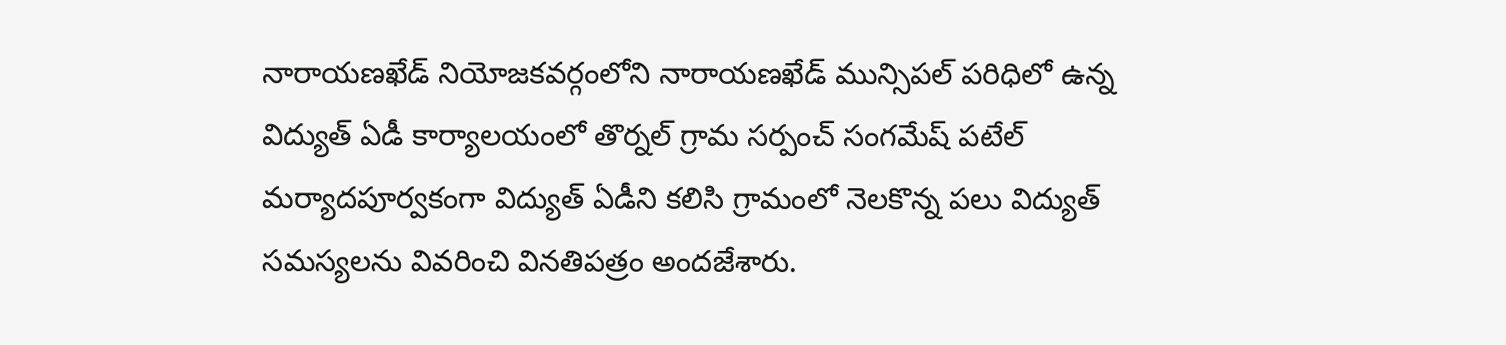నారాయణఖేడ్ నియోజకవర్గంలోని నారాయణఖేడ్ మున్సిపల్ పరిధిలో ఉన్న విద్యుత్ ఏడీ కార్యాలయంలో తొర్నల్ గ్రామ సర్పంచ్ సంగమేష్ పటేల్ మర్యాదపూర్వకంగా విద్యుత్ ఏడీని కలిసి గ్రామంలో నెలకొన్న పలు విద్యుత్ సమస్యలను వివరించి వినతిపత్రం అందజేశారు.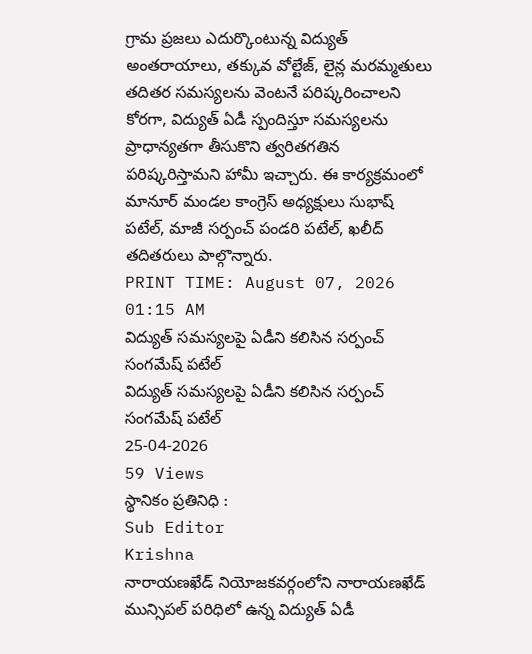గ్రామ ప్రజలు ఎదుర్కొంటున్న విద్యుత్ అంతరాయాలు, తక్కువ వోల్టేజ్, లైన్ల మరమ్మతులు తదితర సమస్యలను వెంటనే పరిష్కరించాలని కోరగా, విద్యుత్ ఏడీ స్పందిస్తూ సమస్యలను ప్రాధాన్యతగా తీసుకొని త్వరితగతిన పరిష్కరిస్తామని హామీ ఇచ్చారు. ఈ కార్యక్రమంలో మానూర్ మండల కాంగ్రెస్ అధ్యక్షులు సుభాష్ పటేల్, మాజీ సర్పంచ్ పండరి పటేల్, ఖలీద్ తదితరులు పాల్గొన్నారు.
PRINT TIME: August 07, 2026 01:15 AM
విద్యుత్ సమస్యలపై ఏడీని కలిసిన సర్పంచ్ సంగమేష్ పటేల్
విద్యుత్ సమస్యలపై ఏడీని కలిసిన సర్పంచ్ సంగమేష్ పటేల్
25-04-2026
59 Views
స్థానికం ప్రతినిధి :
Sub Editor
Krishna
నారాయణఖేడ్ నియోజకవర్గంలోని నారాయణఖేడ్ మున్సిపల్ పరిధిలో ఉన్న విద్యుత్ ఏడీ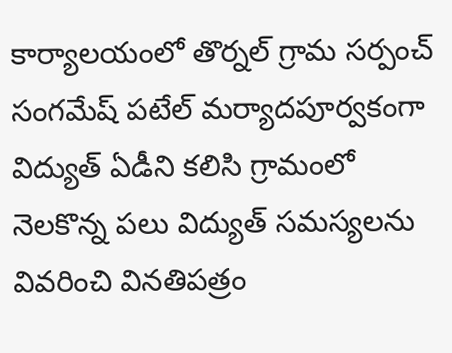కార్యాలయంలో తొర్నల్ గ్రామ సర్పంచ్ సంగమేష్ పటేల్ మర్యాదపూర్వకంగా విద్యుత్ ఏడీని కలిసి గ్రామంలో నెలకొన్న పలు విద్యుత్ సమస్యలను వివరించి వినతిపత్రం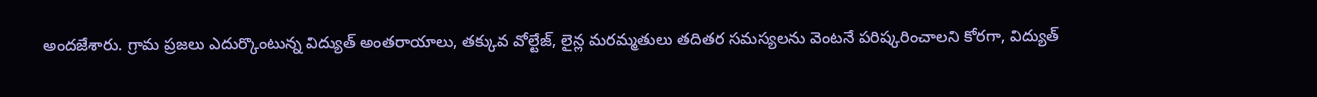అందజేశారు. గ్రామ ప్రజలు ఎదుర్కొంటున్న విద్యుత్ అంతరాయాలు, తక్కువ వోల్టేజ్, లైన్ల మరమ్మతులు తదితర సమస్యలను వెంటనే పరిష్కరించాలని కోరగా, విద్యుత్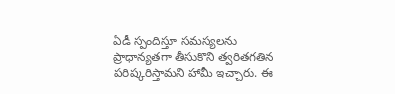ఏడీ స్పందిస్తూ సమస్యలను ప్రాధాన్యతగా తీసుకొని త్వరితగతిన పరిష్కరిస్తామని హామీ ఇచ్చారు. ఈ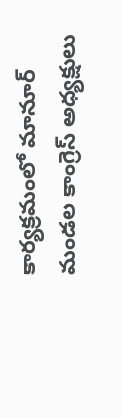కార్యక్రమంలో మానూర్ మండల కాంగ్రెస్ అధ్యక్షులు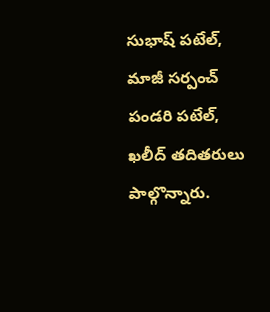సుభాష్ పటేల్, మాజీ సర్పంచ్ పండరి పటేల్, ఖలీద్ తదితరులు పాల్గొన్నారు.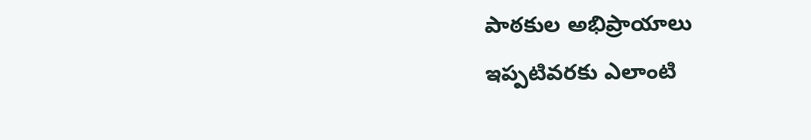పాఠకుల అభిప్రాయాలు
ఇప్పటివరకు ఎలాంటి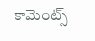కామెంట్స్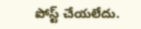పోస్ట్ చేయలేదు.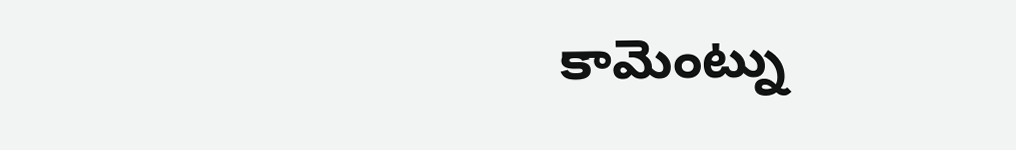కామెంట్ను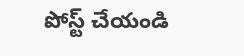పోస్ట్ చేయండి